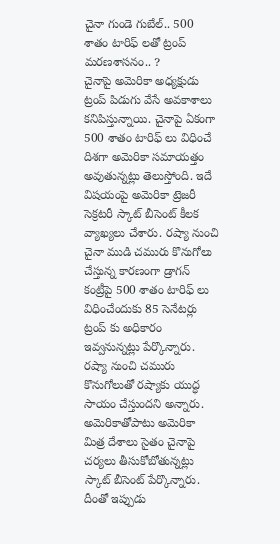చైనా గుండె గుబేల్.. 500 శాతం టారిఫ్ లతో ట్రంప్ మరణశాసనం.. ?
చైనాపై అమెరికా అధ్యక్షుడు ట్రంప్ పిడుగు వేసే అవకాశాలు కనిపిస్తున్నాయి. చైనాపై ఏకంగా 500 శాతం టారిఫ్ లు విధించే దిశగా అమెరికా సమాయత్తం అవుతున్నట్లు తెలుస్తోంది. ఇదే విషయంపై అమెరికా ట్రెజరీ సెక్రటరీ స్కాట్ బీసెంట్ కీలక వ్యాఖ్యలు చేశారు. రష్యా నుంచి చైనా ముడి చమురు కొనుగోలు చేస్తున్న కారణంగా డ్రాగన్ కంట్రీపై 500 శాతం టారిఫ్ లు విధించేందుకు 85 సెనేటర్లు ట్రంప్ కు అధికారం ఇవ్వనున్నట్లు పేర్కొన్నారు. రష్యా నుంచి చమురు కొనుగోలుతో రష్యాకు యుద్ధ సాయం చేస్తుందని అన్నారు. అమెరికాతోపాటు అమెరికా మిత్ర దేశాలు సైతం చైనాపై చర్యలు తీసుకోబోతున్నట్లు స్కాట్ బీసెంట్ పేర్కొన్నారు. దీంతో ఇప్పుడు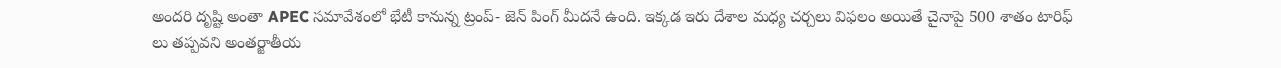అందరి దృష్టి అంతా APEC సమావేశంలో భేటీ కానున్న ట్రంప్- జెన్ పింగ్ మీదనే ఉంది. ఇక్కడ ఇరు దేశాల మధ్య చర్చలు విఫలం అయితే చైనాపై 500 శాతం టారిఫ్ లు తప్పవని అంతర్జాతీయ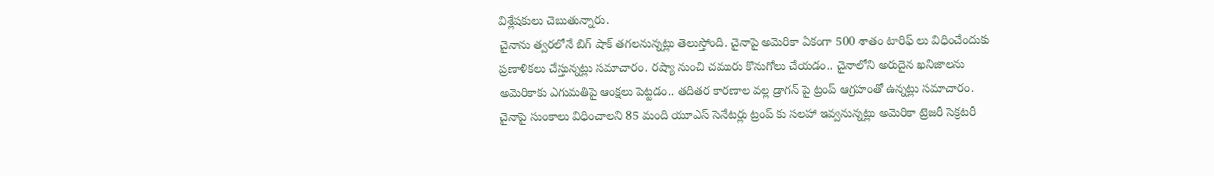విశ్లేషకులు చెబుతున్నారు.
చైనాను త్వరలోనే బిగ్ షాక్ తగలనున్నట్లు తెలుస్తోంది. చైనాపై అమెరికా ఏకంగా 500 శాతం టారిఫ్ లు విధించేందుకు ప్రణాళికలు చేస్తున్నట్లు సమాచారం. రష్యా నుంచి చమురు కొనుగోలు చేయడం.. చైనాలోని అరుదైన ఖనిజాలను అమెరికాకు ఎగుమతిపై ఆంక్షలు పెట్టడం.. తదితర కారణాల వల్ల డ్రాగన్ పై ట్రంప్ ఆగ్రహంతో ఉన్నట్లు సమాచారం. చైనాపై సుంకాలు విధించాలని 85 మంది యూఎస్ సెనేటర్లు ట్రంప్ కు సలహా ఇవ్వనున్నట్లు అమెరికా ట్రెజరీ సెక్రటరీ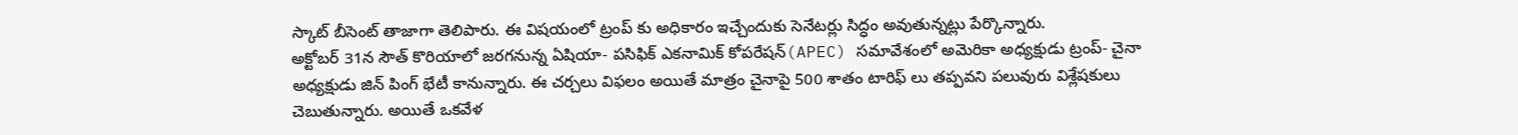స్కాట్ బీసెంట్ తాజాగా తెలిపారు. ఈ విషయంలో ట్రంప్ కు అధికారం ఇచ్చేందుకు సెనేటర్లు సిద్ధం అవుతున్నట్లు పేర్కొన్నారు.
అక్టోబర్ 31న సౌత్ కొరియాలో జరగనున్న ఏషియా- పసిఫిక్ ఎకనామిక్ కోపరేషన్(APEC) సమావేశంలో అమెరికా అధ్యక్షుడు ట్రంప్- చైనా అధ్యక్షుడు జిన్ పింగ్ భేటీ కానున్నారు. ఈ చర్చలు విఫలం అయితే మాత్రం చైనాపై 500 శాతం టారిఫ్ లు తప్పవని పలువురు విశ్లేషకులు చెబుతున్నారు. అయితే ఒకవేళ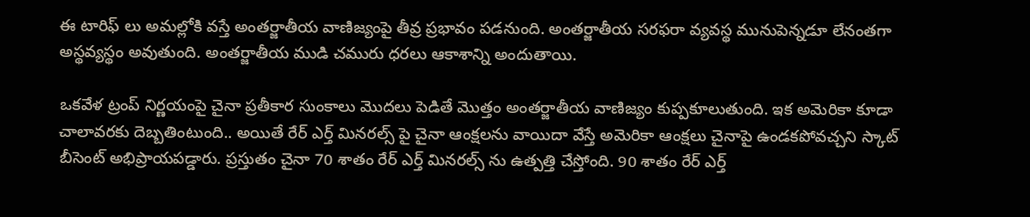ఈ టారిఫ్ లు అమల్లోకి వస్తే అంతర్జాతీయ వాణిజ్యంపై తీవ్ర ప్రభావం పడనుంది. అంతర్జాతీయ సరఫరా వ్యవస్థ మునుపెన్నడూ లేనంతగా అస్థవ్యస్థం అవుతుంది. అంతర్జాతీయ ముడి చమురు ధరలు ఆకాశాన్ని అందుతాయి.

ఒకవేళ ట్రంప్ నిర్ణయంపై చైనా ప్రతీకార సుంకాలు మొదలు పెడితే మొత్తం అంతర్జాతీయ వాణిజ్యం కుప్పకూలుతుంది. ఇక అమెరికా కూడా చాలావరకు దెబ్బతింటుంది.. అయితే రేర్ ఎర్త్ మినరల్స్ పై చైనా ఆంక్షలను వాయిదా వేస్తే అమెరికా ఆంక్షలు చైనాపై ఉండకపోవచ్చని స్కాట్ బీసెంట్ అభిప్రాయపడ్డారు. ప్రస్తుతం చైనా 70 శాతం రేర్ ఎర్త్ మినరల్స్ ను ఉత్పత్తి చేస్తోంది. 90 శాతం రేర్ ఎర్త్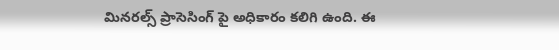మినరల్స్ ప్రాసెసింగ్ పై అధికారం కలిగి ఉంది. ఈ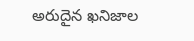అరుదైన ఖనిజాల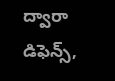ద్వారా డిఫెన్స్,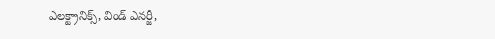ఎలక్ట్రానిక్స్, విండ్ ఎనర్జీ,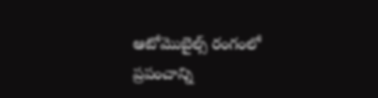ఆటోమొబైల్స్ రంగంలో ప్రపంచాన్ని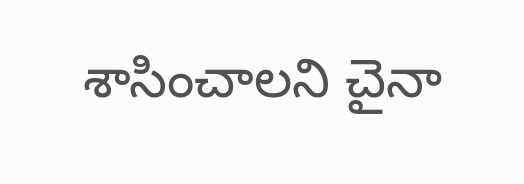శాసించాలని చైనా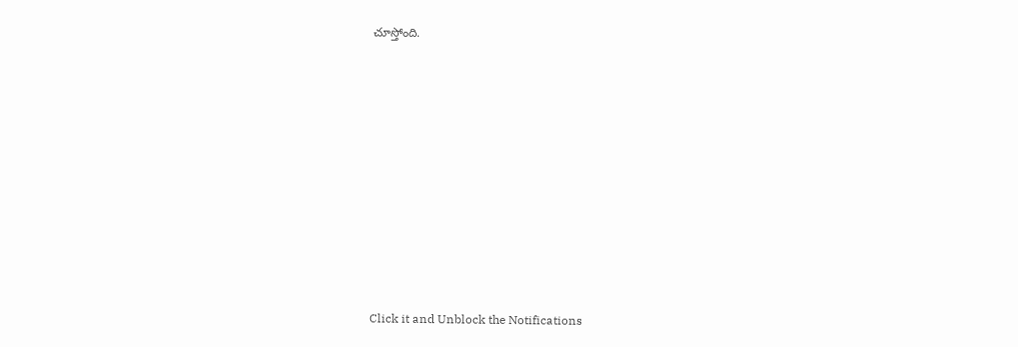చూస్తోంది.












Click it and Unblock the Notifications